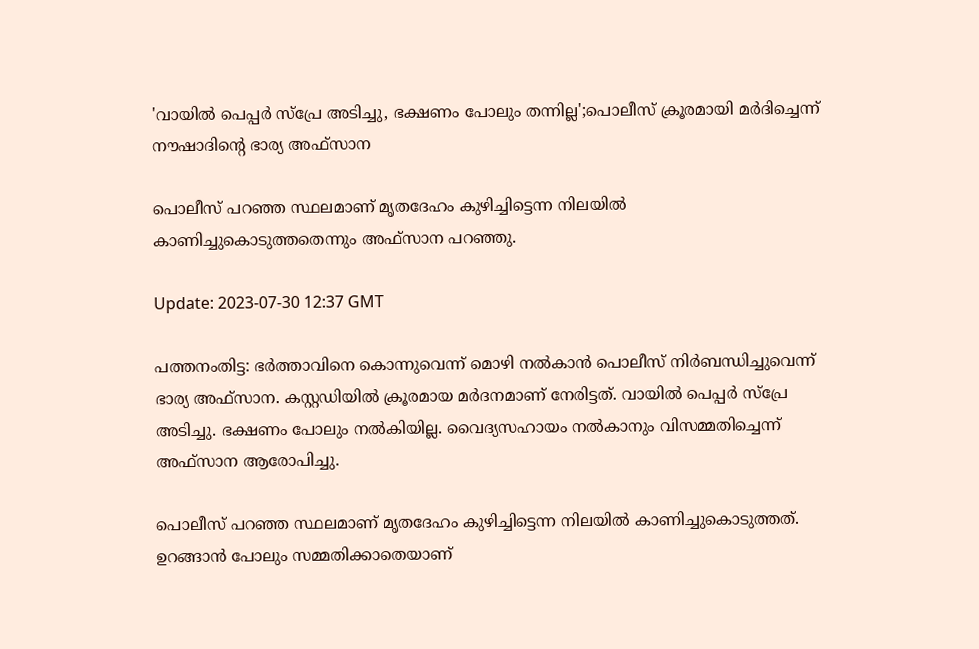'വായിൽ പെപ്പർ സ്പ്രേ അടിച്ചു, ഭക്ഷണം പോലും തന്നില്ല';പൊലീസ് ക്രൂരമായി മർദിച്ചെന്ന് നൗഷാദിന്റെ ഭാര്യ അഫ്‌സാന

പൊലീസ് പറഞ്ഞ സ്ഥലമാണ് മൃതദേഹം കുഴിച്ചിട്ടെന്ന നിലയിൽ കാണിച്ചുകൊടുത്തതെന്നും അഫ്‌സാന പറഞ്ഞു.

Update: 2023-07-30 12:37 GMT

പത്തനംതിട്ട: ഭർത്താവിനെ കൊന്നുവെന്ന് മൊഴി നൽകാൻ പൊലീസ് നിർബന്ധിച്ചുവെന്ന് ഭാര്യ അഫ്‌സാന. കസ്റ്റഡിയിൽ ക്രൂരമായ മർദനമാണ് നേരിട്ടത്. വായിൽ പെപ്പർ സ്പ്രേ അടിച്ചു. ഭക്ഷണം പോലും നൽകിയില്ല. വൈദ്യസഹായം നൽകാനും വിസമ്മതിച്ചെന്ന് അഫ്‌സാന ആരോപിച്ചു.

പൊലീസ് പറഞ്ഞ സ്ഥലമാണ് മൃതദേഹം കുഴിച്ചിട്ടെന്ന നിലയിൽ കാണിച്ചുകൊടുത്തത്. ഉറങ്ങാൻ പോലും സമ്മതിക്കാതെയാണ്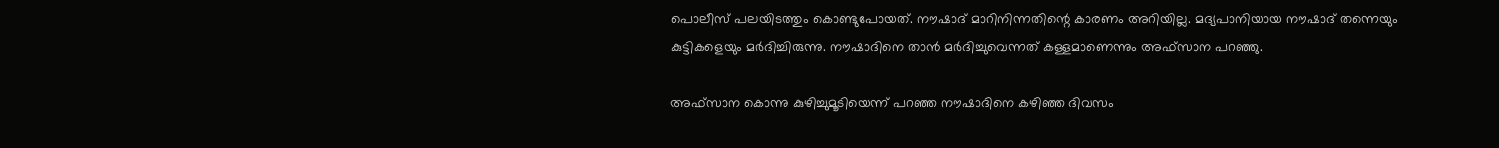പൊലീസ് പലയിടത്തും കൊണ്ടുപോയത്. നൗഷാദ് മാറിനിന്നതിന്റെ കാരണം അറിയില്ല. മദ്യപാനിയായ നൗഷാദ് തന്നെയും കുട്ടികളെയും മർദിച്ചിരുന്നു. നൗഷാദിനെ താൻ മർദിച്ചുവെന്നത് കള്ളമാണെന്നും അഫ്‌സാന പറഞ്ഞു.

അഫ്‌സാന കൊന്നു കുഴിച്ചുമൂടിയെന്ന് പറഞ്ഞ നൗഷാദിനെ കഴിഞ്ഞ ദിവസം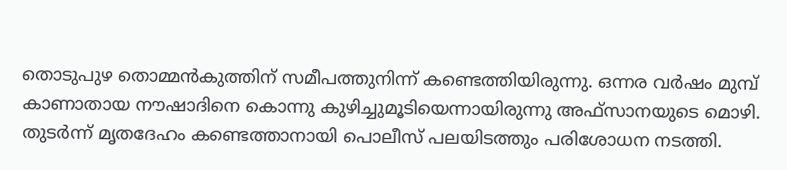തൊടുപുഴ തൊമ്മൻകുത്തിന് സമീപത്തുനിന്ന് കണ്ടെത്തിയിരുന്നു. ഒന്നര വർഷം മുമ്പ് കാണാതായ നൗഷാദിനെ കൊന്നു കുഴിച്ചുമൂടിയെന്നായിരുന്നു അഫ്‌സാനയുടെ മൊഴി. തുടർന്ന് മൃതദേഹം കണ്ടെത്താനായി പൊലീസ് പലയിടത്തും പരിശോധന നടത്തി.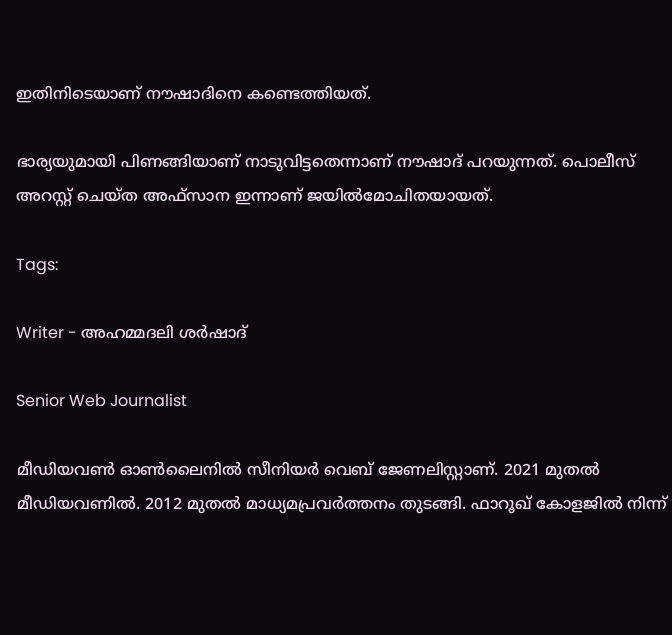ഇതിനിടെയാണ് നൗഷാദിനെ കണ്ടെത്തിയത്.

ഭാര്യയുമായി പിണങ്ങിയാണ് നാടുവിട്ടതെന്നാണ് നൗഷാദ് പറയുന്നത്. പൊലീസ് അറസ്റ്റ് ചെയ്ത അഫ്‌സാന ഇന്നാണ് ജയിൽമോചിതയായത്.

Tags:

Writer - അഹമ്മദലി ശര്‍ഷാദ്

Senior Web Journalist

മീഡിയവൺ ഓൺലൈനിൽ സീനിയർ വെബ് ജേണലിസ്റ്റാണ്. 2021 മുതൽ മീഡിയവണിൽ. 2012 മുതൽ മാധ്യമപ്രവർത്തനം തുടങ്ങി. ഫാറൂഖ് കോളജിൽ നിന്ന്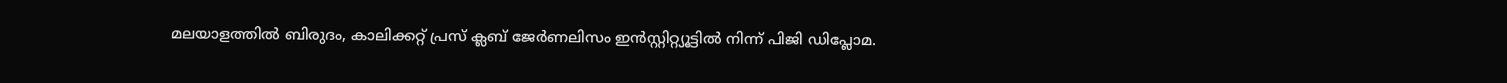മലയാളത്തിൽ ബിരുദം, കാലിക്കറ്റ് പ്രസ് ക്ലബ് ജേർണലിസം ഇൻസ്റ്റിറ്റ്യൂട്ടിൽ നിന്ന് പിജി ഡിപ്ലോമ.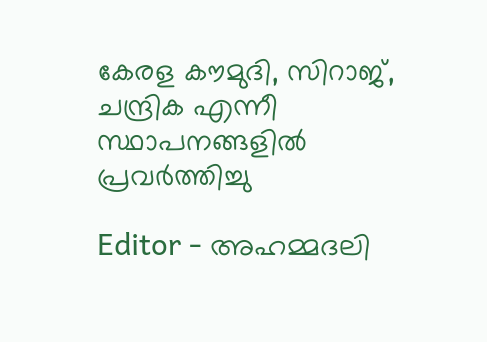കേരള കൗമുദി, സിറാജ്, ചന്ദ്രിക എന്നീ സ്ഥാപനങ്ങളിൽ പ്രവർത്തിച്ചു

Editor - അഹമ്മദലി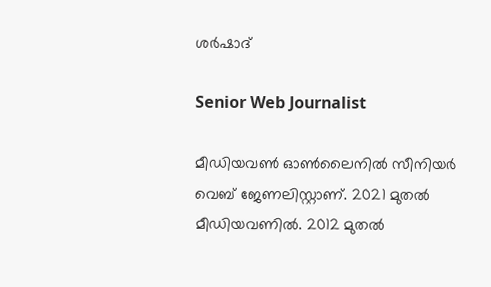ശര്‍ഷാദ്

Senior Web Journalist

മീഡിയവൺ ഓൺലൈനിൽ സീനിയർ വെബ് ജേണലിസ്റ്റാണ്. 2021 മുതൽ മീഡിയവണിൽ. 2012 മുതൽ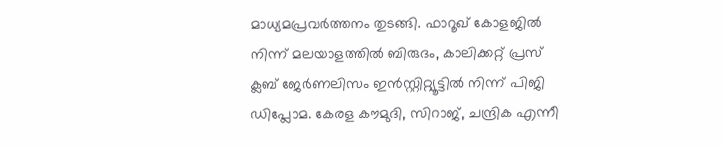മാധ്യമപ്രവർത്തനം തുടങ്ങി. ഫാറൂഖ് കോളജിൽ നിന്ന് മലയാളത്തിൽ ബിരുദം, കാലിക്കറ്റ് പ്രസ് ക്ലബ് ജേർണലിസം ഇൻസ്റ്റിറ്റ്യൂട്ടിൽ നിന്ന് പിജി ഡിപ്ലോമ. കേരള കൗമുദി, സിറാജ്, ചന്ദ്രിക എന്നീ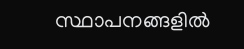സ്ഥാപനങ്ങളിൽ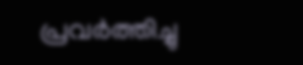പ്രവർത്തിച്ചു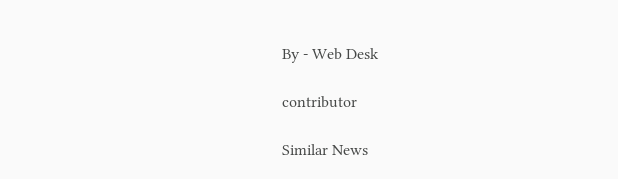By - Web Desk

contributor

Similar News